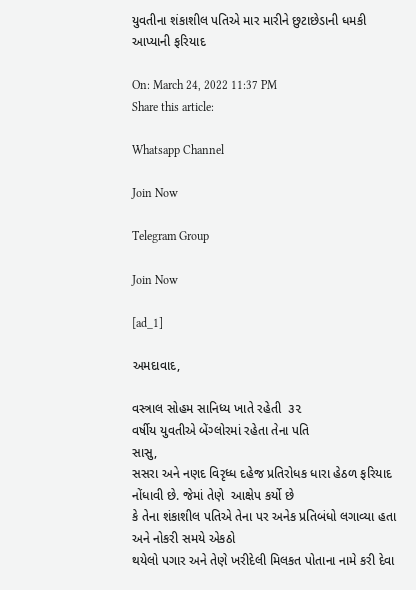યુવતીના શંકાશીલ પતિએ માર મારીને છુટાછેડાની ધમકી આપ્યાની ફરિયાદ

On: March 24, 2022 11:37 PM
Share this article:

Whatsapp Channel

Join Now

Telegram Group

Join Now

[ad_1]

અમદાવાદ,

વસ્ત્રાલ સોહમ સાનિધ્ય ખાતે રહેતી  ૩૨
વર્ષીય યુવતીએ બેંગ્લોરમાં રહેતા તેના પતિ
સાસુ,
સસરા અને નણદ વિરૃધ્ધ દહેજ પ્રતિરોધક ધારા હેઠળ ફરિયાદ
નોંધાવી છે. જેમાં તેણે  આક્ષેપ કર્યો છે
કે તેના શંકાશીલ પતિએ તેના પર અનેક પ્રતિબંધો લગાવ્યા હતા અને નોકરી સમયે એકઠો
થયેલો પગાર અને તેણે ખરીદેલી મિલકત પોતાના નામે કરી દેવા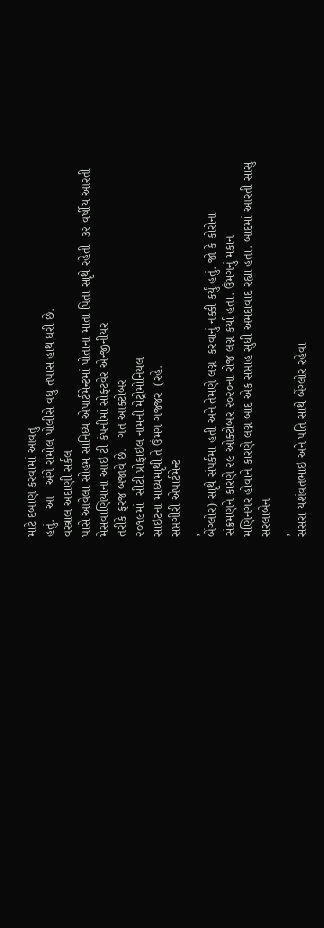માટે દબાણ કરવામાં આવતુ
હતું.   આ   અંગે રામોલ પોલીસે વધુ તપાસ હાથ ધરી છે.
વસ્ત્રાલ અદાણી સર્કલ
પાસે આવેલા સોહમ સાનિધ્ય એપાર્ટમેન્ટમાં પોતાના માતા પિતા સાૃથે રહેતી  ૩૨ વર્ષીય આરતી  મેસવાણિયાના આઇ ટી કંપનીમાં સોફ્ટવેર એન્જીનીયર
તરીકે ફરજ બજાવે છે.   ગત આક્ટોબર
૨૦૧૯માં  સીટી પ્રોફાઇલ નામની મેટ્રોમોનિયલ
સાઇટના માધ્યમાૃથી તે ઉંમગ ગજ્જર  (રહે.
સપ્તગીરી એપાર્ટમેન્ટ
,
બેંગ્લોર) સાૃથે સંપર્કમા હતી અને તેમણે લગ્ન  કરવાનું નક્કી કર્યું હતું. જો કે કોરોના
સંક્રમણને કારણે ૨૯ ઓક્ટોબર ૨૦૨૦ના રોજ લગ્ન કર્યા હતા. ઉંમગનું મકાન
મણિનગર હોવાને કારણે લગ્ન બાદ એક સપ્તાહ સુધી અમદાવાદ રહ્યા હતા. બાદમાં આરતી સાસુ
સરલાબેન
,
સસરા યશંવતભાઇ અને પતિ સાથે બેંગ્લોર રહેવા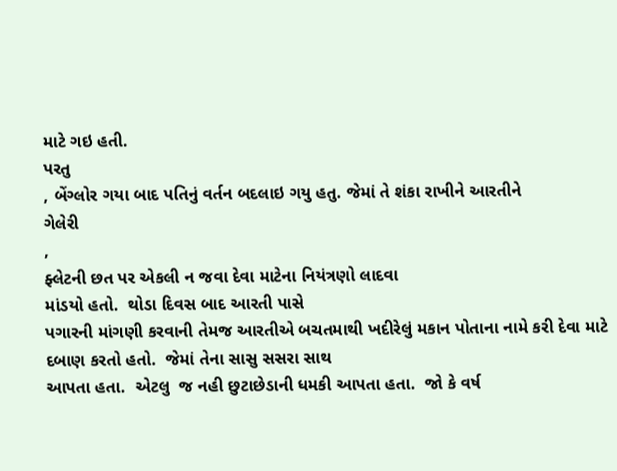માટે ગઇ હતી.
પરતુ
, બેંગ્લોર ગયા બાદ પતિનું વર્તન બદલાઇ ગયુ હતુ. જેમાં તે શંકા રાખીને આરતીને
ગેલેરી
,
ફ્લેટની છત પર એકલી ન જવા દેવા માટેના નિયંત્રણો લાદવા
માંડયો હતો.  થોડા દિવસ બાદ આરતી પાસે
પગારની માંગણી કરવાની તેમજ આરતીએ બચતમાથી ખદીરેલું મકાન પોતાના નામે કરી દેવા માટે
દબાણ કરતો હતો.  જેમાં તેના સાસુ સસરા સાથ
આપતા હતા.  એટલુ  જ નહી છુટાછેડાની ધમકી આપતા હતા.  જો કે વર્ષ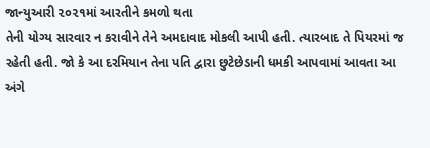જાન્યુઆરી ૨૦૨૧માં આરતીને કમળો થતા
તેની યોગ્ય સારવાર ન કરાવીને તેને અમદાવાદ મોકલી આપી હતી. ત્યારબાદ તે પિયરમાં જ
રહેતી હતી. જો કે આ દરમિયાન તેના પતિ દ્વારા છુટેછેડાની ધમકી આપવામાં આવતા આ અંગે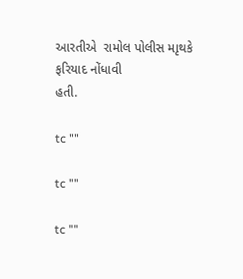આરતીએ  રામોલ પોલીસ માૃથકે ફરિયાદ નોંધાવી
હતી.

tc ""

tc ""

tc ""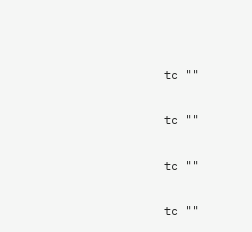tc ""

tc ""

tc ""

tc ""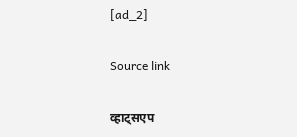[ad_2]

Source link

व्हाट्सएप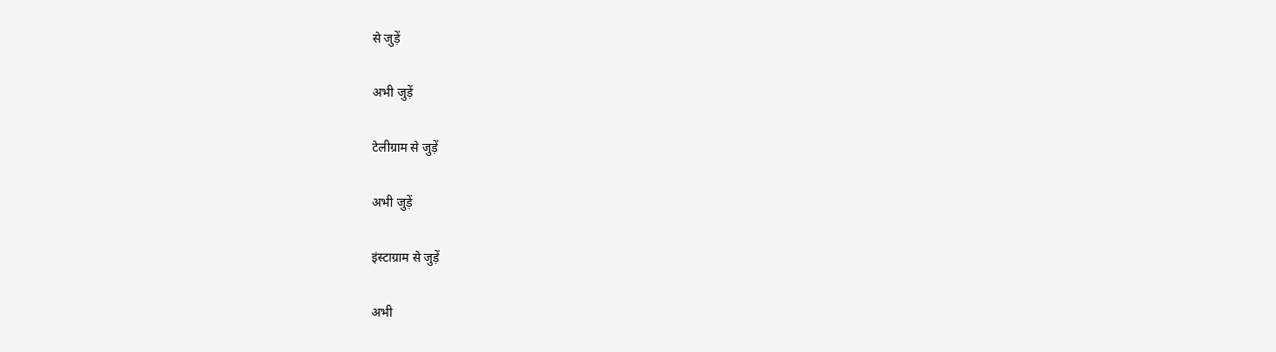से जुड़ें

अभी जुड़ें

टेलीग्राम से जुड़ें

अभी जुड़ें

इंस्टाग्राम से जुड़ें

अभी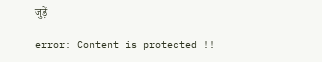जुड़ें

error: Content is protected !!